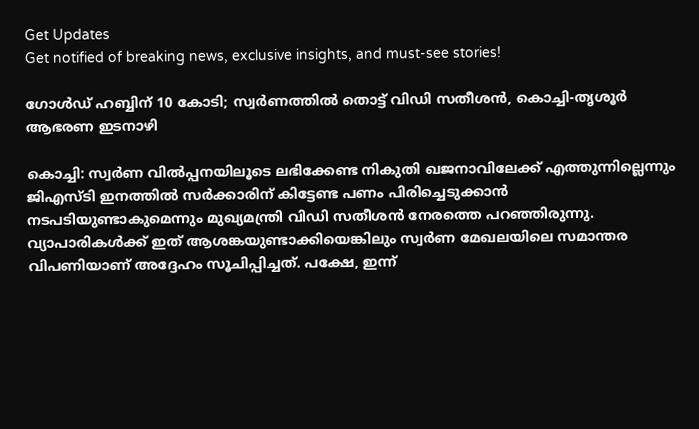Get Updates
Get notified of breaking news, exclusive insights, and must-see stories!

ഗോള്‍ഡ് ഹബ്ബിന് 10 കോടി; സ്വര്‍ണത്തില്‍ തൊട്ട് വിഡി സതീശന്‍, കൊച്ചി-തൃശൂര്‍ ആഭരണ ഇടനാഴി

കൊച്ചി: സ്വര്‍ണ വില്‍പ്പനയിലൂടെ ലഭിക്കേണ്ട നികുതി ഖജനാവിലേക്ക് എത്തുന്നില്ലെന്നും ജിഎസ്ടി ഇനത്തില്‍ സര്‍ക്കാരിന് കിട്ടേണ്ട പണം പിരിച്ചെടുക്കാന്‍ നടപടിയുണ്ടാകുമെന്നും മുഖ്യമന്ത്രി വിഡി സതീശന്‍ നേരത്തെ പറഞ്ഞിരുന്നു. വ്യാപാരികള്‍ക്ക് ഇത് ആശങ്കയുണ്ടാക്കിയെങ്കിലും സ്വര്‍ണ മേഖലയിലെ സമാന്തര വിപണിയാണ് അദ്ദേഹം സൂചിപ്പിച്ചത്. പക്ഷേ, ഇന്ന്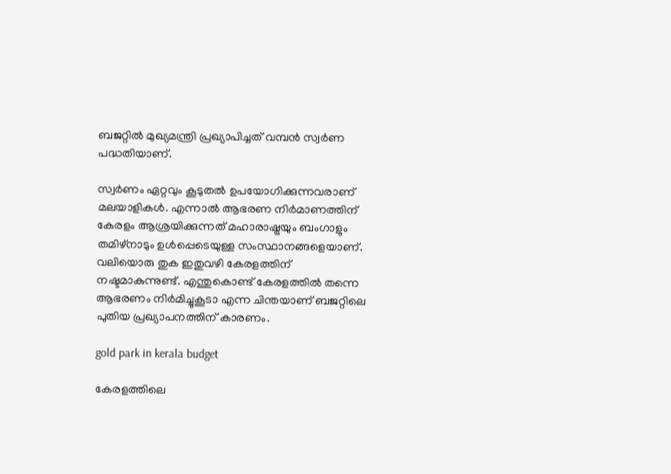ബജറ്റില്‍ മുഖ്യമന്ത്രി പ്രഖ്യാപിച്ചത് വമ്പന്‍ സ്വര്‍ണ പദ്ധതിയാണ്.

സ്വര്‍ണം ഏറ്റവും കൂടുതല്‍ ഉപയോഗിക്കുന്നവരാണ് മലയാളികള്‍. എന്നാല്‍ ആഭരണ നിര്‍മാണത്തിന് കേരളം ആശ്രയിക്കുന്നത് മഹാരാഷ്ട്രയും ബംഗാളും തമിഴ്‌നാടും ഉള്‍പ്പെടെയുള്ള സംസ്ഥാനങ്ങളെയാണ്. വലിയൊരു തുക ഇതുവഴി കേരളത്തിന് നഷ്ടമാകുന്നുണ്ട്. എന്തുകൊണ്ട് കേരളത്തില്‍ തന്നെ ആഭരണം നിര്‍മിച്ചുകൂടാ എന്ന ചിന്തയാണ് ബജറ്റിലെ പുതിയ പ്രഖ്യാപനത്തിന് കാരണം.

gold park in kerala budget

കേരളത്തിലെ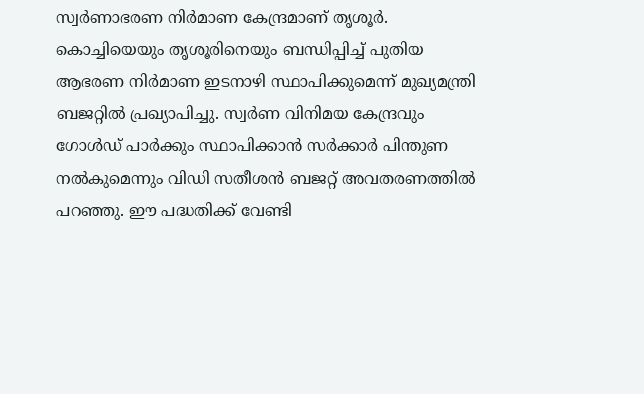സ്വര്‍ണാഭരണ നിര്‍മാണ കേന്ദ്രമാണ് തൃശൂര്‍. കൊച്ചിയെയും തൃശൂരിനെയും ബന്ധിപ്പിച്ച് പുതിയ ആഭരണ നിര്‍മാണ ഇടനാഴി സ്ഥാപിക്കുമെന്ന് മുഖ്യമന്ത്രി ബജറ്റില്‍ പ്രഖ്യാപിച്ചു. സ്വര്‍ണ വിനിമയ കേന്ദ്രവും ഗോള്‍ഡ് പാര്‍ക്കും സ്ഥാപിക്കാന്‍ സര്‍ക്കാര്‍ പിന്തുണ നല്‍കുമെന്നും വിഡി സതീശന്‍ ബജറ്റ് അവതരണത്തില്‍ പറഞ്ഞു. ഈ പദ്ധതിക്ക് വേണ്ടി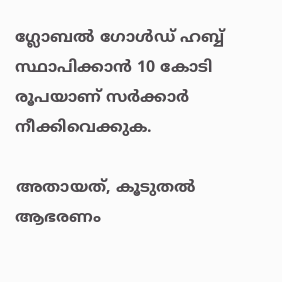ഗ്ലോബല്‍ ഗോള്‍ഡ് ഹബ്ബ് സ്ഥാപിക്കാന്‍ 10 കോടി രൂപയാണ് സര്‍ക്കാര്‍ നീക്കിവെക്കുക.

അതായത്, കൂടുതല്‍ ആഭരണം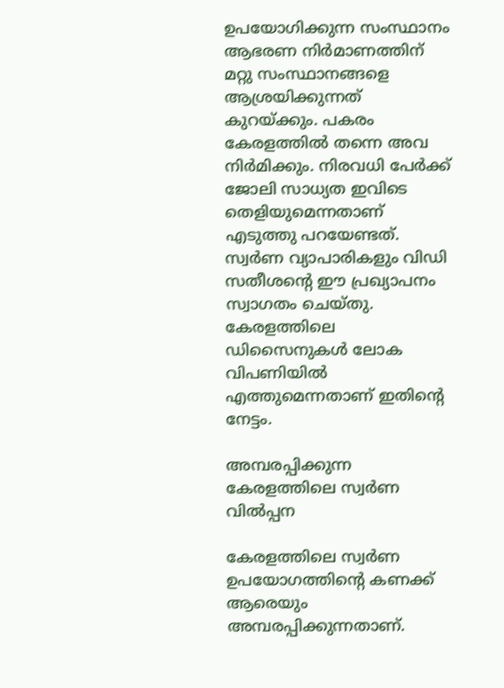ഉപയോഗിക്കുന്ന സംസ്ഥാനം ആഭരണ നിര്‍മാണത്തിന് മറ്റു സംസ്ഥാനങ്ങളെ ആശ്രയിക്കുന്നത് കുറയ്ക്കും. പകരം കേരളത്തില്‍ തന്നെ അവ നിര്‍മിക്കും. നിരവധി പേര്‍ക്ക് ജോലി സാധ്യത ഇവിടെ തെളിയുമെന്നതാണ് എടുത്തു പറയേണ്ടത്. സ്വര്‍ണ വ്യാപാരികളും വിഡി സതീശന്റെ ഈ പ്രഖ്യാപനം സ്വാഗതം ചെയ്തു. കേരളത്തിലെ ഡിസൈനുകള്‍ ലോക വിപണിയില്‍ എത്തുമെന്നതാണ് ഇതിന്റെ നേട്ടം.

അമ്പരപ്പിക്കുന്ന കേരളത്തിലെ സ്വര്‍ണ വില്‍പ്പന

കേരളത്തിലെ സ്വര്‍ണ ഉപയോഗത്തിന്റെ കണക്ക് ആരെയും അമ്പരപ്പിക്കുന്നതാണ്.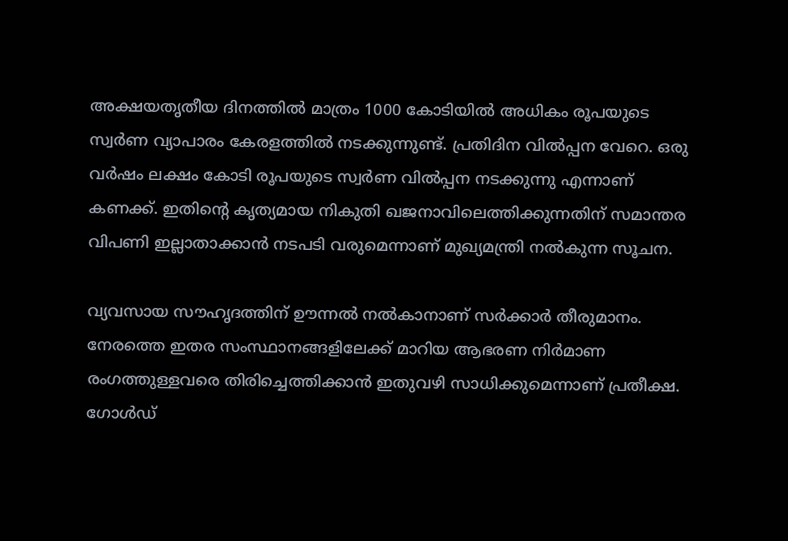അക്ഷയതൃതീയ ദിനത്തില്‍ മാത്രം 1000 കോടിയില്‍ അധികം രൂപയുടെ സ്വര്‍ണ വ്യാപാരം കേരളത്തില്‍ നടക്കുന്നുണ്ട്. പ്രതിദിന വില്‍പ്പന വേറെ. ഒരു വര്‍ഷം ലക്ഷം കോടി രൂപയുടെ സ്വര്‍ണ വില്‍പ്പന നടക്കുന്നു എന്നാണ് കണക്ക്. ഇതിന്റെ കൃത്യമായ നികുതി ഖജനാവിലെത്തിക്കുന്നതിന് സമാന്തര വിപണി ഇല്ലാതാക്കാന്‍ നടപടി വരുമെന്നാണ് മുഖ്യമന്ത്രി നല്‍കുന്ന സൂചന.

വ്യവസായ സൗഹൃദത്തിന് ഊന്നല്‍ നല്‍കാനാണ് സര്‍ക്കാര്‍ തീരുമാനം. നേരത്തെ ഇതര സംസ്ഥാനങ്ങളിലേക്ക് മാറിയ ആഭരണ നിര്‍മാണ രംഗത്തുള്ളവരെ തിരിച്ചെത്തിക്കാന്‍ ഇതുവഴി സാധിക്കുമെന്നാണ് പ്രതീക്ഷ. ഗോള്‍ഡ്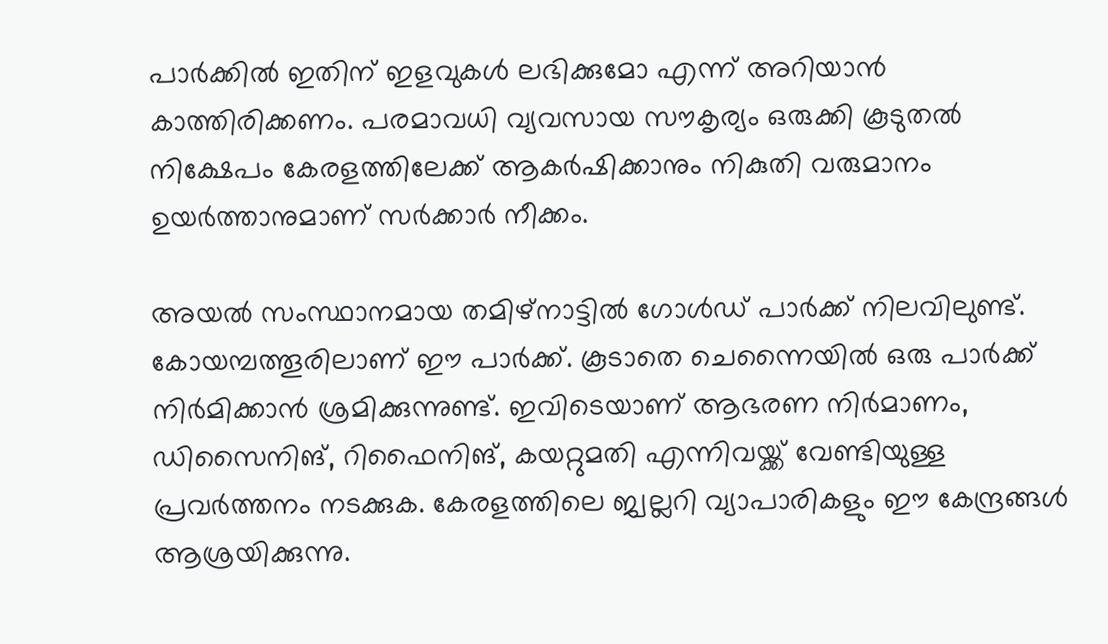പാര്‍ക്കില്‍ ഇതിന് ഇളവുകള്‍ ലഭിക്കുമോ എന്ന് അറിയാന്‍ കാത്തിരിക്കണം. പരമാവധി വ്യവസായ സൗകൃര്യം ഒരുക്കി കൂടുതല്‍ നിക്ഷേപം കേരളത്തിലേക്ക് ആകര്‍ഷിക്കാനും നികുതി വരുമാനം ഉയര്‍ത്താനുമാണ് സര്‍ക്കാര്‍ നീക്കം.

അയല്‍ സംസ്ഥാനമായ തമിഴ്‌നാട്ടില്‍ ഗോള്‍ഡ് പാര്‍ക്ക് നിലവിലുണ്ട്. കോയമ്പത്തൂരിലാണ് ഈ പാര്‍ക്ക്. കൂടാതെ ചെന്നൈയില്‍ ഒരു പാര്‍ക്ക് നിര്‍മിക്കാന്‍ ശ്രമിക്കുന്നുണ്ട്. ഇവിടെയാണ് ആഭരണ നിര്‍മാണം, ഡിസൈനിങ്, റിഫൈനിങ്, കയറ്റുമതി എന്നിവയ്ക്ക് വേണ്ടിയുള്ള പ്രവര്‍ത്തനം നടക്കുക. കേരളത്തിലെ ജ്വല്ലറി വ്യാപാരികളും ഈ കേന്ദ്രങ്ങള്‍ ആശ്രയിക്കുന്നു.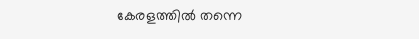കേരളത്തില്‍ തന്നെ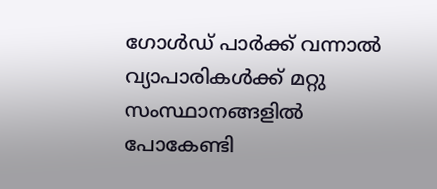ഗോള്‍ഡ് പാര്‍ക്ക് വന്നാല്‍ വ്യാപാരികള്‍ക്ക് മറ്റു സംസ്ഥാനങ്ങളില്‍ പോകേണ്ടി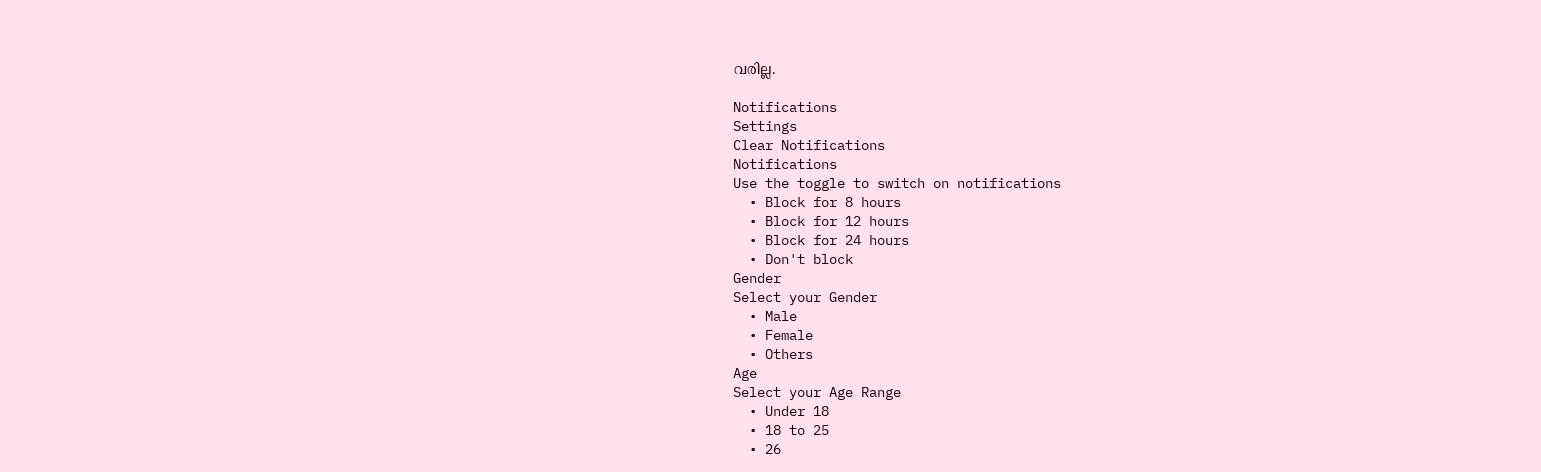വരില്ല.

Notifications
Settings
Clear Notifications
Notifications
Use the toggle to switch on notifications
  • Block for 8 hours
  • Block for 12 hours
  • Block for 24 hours
  • Don't block
Gender
Select your Gender
  • Male
  • Female
  • Others
Age
Select your Age Range
  • Under 18
  • 18 to 25
  • 26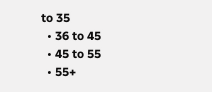to 35
  • 36 to 45
  • 45 to 55
  • 55+